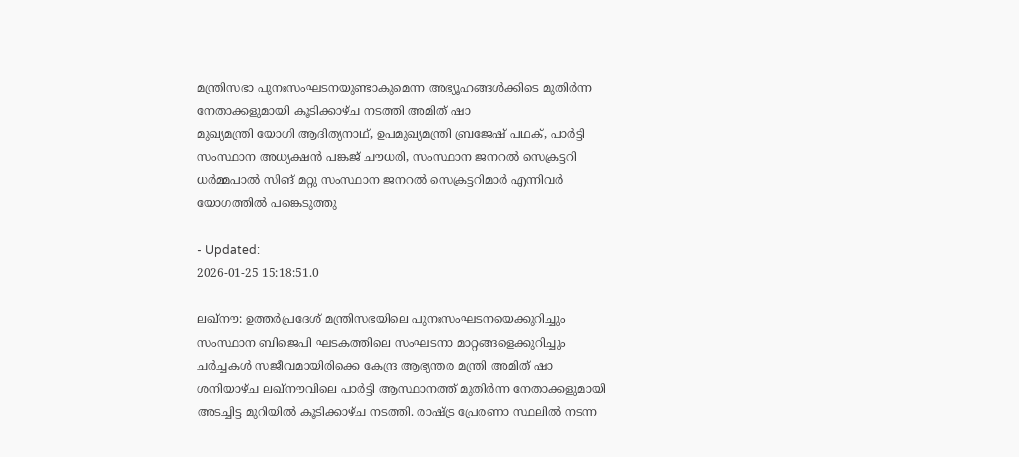മന്ത്രിസഭാ പുനഃസംഘടനയുണ്ടാകുമെന്ന അഭ്യൂഹങ്ങൾക്കിടെ മുതിർന്ന നേതാക്കളുമായി കൂടിക്കാഴ്ച നടത്തി അമിത് ഷാ
മുഖ്യമന്ത്രി യോഗി ആദിത്യനാഥ്, ഉപമുഖ്യമന്ത്രി ബ്രജേഷ് പഥക്, പാർട്ടി സംസ്ഥാന അധ്യക്ഷൻ പങ്കജ് ചൗധരി, സംസ്ഥാന ജനറൽ സെക്രട്ടറി ധർമ്മപാൽ സിങ് മറ്റു സംസ്ഥാന ജനറൽ സെക്രട്ടറിമാർ എന്നിവർ യോഗത്തിൽ പങ്കെടുത്തു

- Updated:
2026-01-25 15:18:51.0

ലഖ്നൗ: ഉത്തർപ്രദേശ് മന്ത്രിസഭയിലെ പുനഃസംഘടനയെക്കുറിച്ചും സംസ്ഥാന ബിജെപി ഘടകത്തിലെ സംഘടനാ മാറ്റങ്ങളെക്കുറിച്ചും ചർച്ചകൾ സജീവമായിരിക്കെ കേന്ദ്ര ആഭ്യന്തര മന്ത്രി അമിത് ഷാ ശനിയാഴ്ച ലഖ്നൗവിലെ പാർട്ടി ആസ്ഥാനത്ത് മുതിർന്ന നേതാക്കളുമായി അടച്ചിട്ട മുറിയിൽ കൂടിക്കാഴ്ച നടത്തി. രാഷ്ട്ര പ്രേരണാ സ്ഥലിൽ നടന്ന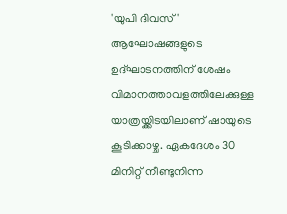'യുപി ദിവസ്' ആഘോഷങ്ങളുടെ ഉദ്ഘാടനത്തിന് ശേഷം വിമാനത്താവളത്തിലേക്കുള്ള യാത്രയ്ക്കിടയിലാണ് ഷായുടെ കൂടിക്കാഴ്ച. ഏകദേശം 30 മിനിറ്റ് നീണ്ടുനിന്ന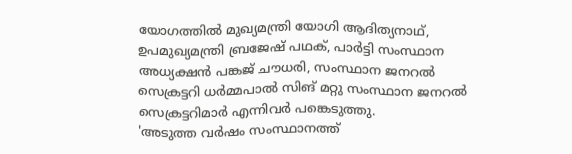യോഗത്തിൽ മുഖ്യമന്ത്രി യോഗി ആദിത്യനാഥ്, ഉപമുഖ്യമന്ത്രി ബ്രജേഷ് പഥക്, പാർട്ടി സംസ്ഥാന അധ്യക്ഷൻ പങ്കജ് ചൗധരി, സംസ്ഥാന ജനറൽ സെക്രട്ടറി ധർമ്മപാൽ സിങ് മറ്റു സംസ്ഥാന ജനറൽ സെക്രട്ടറിമാർ എന്നിവർ പങ്കെടുത്തു.
'അടുത്ത വർഷം സംസ്ഥാനത്ത്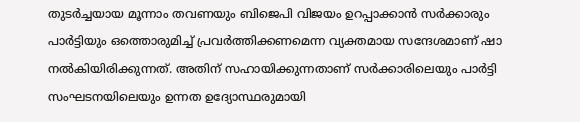തുടർച്ചയായ മൂന്നാം തവണയും ബിജെപി വിജയം ഉറപ്പാക്കാൻ സർക്കാരും പാർട്ടിയും ഒത്തൊരുമിച്ച് പ്രവർത്തിക്കണമെന്ന വ്യക്തമായ സന്ദേശമാണ് ഷാ നൽകിയിരിക്കുന്നത്. അതിന് സഹായിക്കുന്നതാണ് സർക്കാരിലെയും പാർട്ടി സംഘടനയിലെയും ഉന്നത ഉദ്യോസ്ഥരുമായി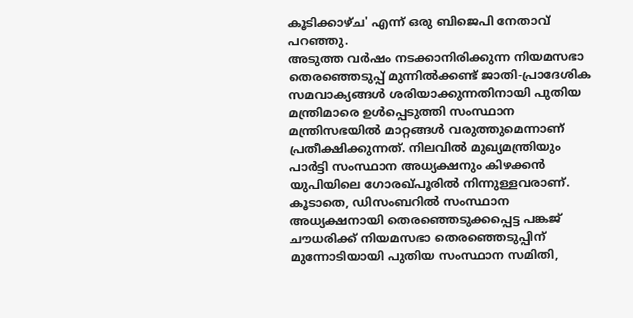കൂടിക്കാഴ്ച' എന്ന് ഒരു ബിജെപി നേതാവ് പറഞ്ഞു.
അടുത്ത വർഷം നടക്കാനിരിക്കുന്ന നിയമസഭാ തെരഞ്ഞെടുപ്പ് മുന്നിൽക്കണ്ട് ജാതി-പ്രാദേശിക സമവാക്യങ്ങൾ ശരിയാക്കുന്നതിനായി പുതിയ മന്ത്രിമാരെ ഉൾപ്പെടുത്തി സംസ്ഥാന മന്ത്രിസഭയിൽ മാറ്റങ്ങൾ വരുത്തുമെന്നാണ് പ്രതീക്ഷിക്കുന്നത്. നിലവിൽ മുഖ്യമന്ത്രിയും പാർട്ടി സംസ്ഥാന അധ്യക്ഷനും കിഴക്കൻ യുപിയിലെ ഗോരഖ്പൂരിൽ നിന്നുള്ളവരാണ്. കൂടാതെ, ഡിസംബറിൽ സംസ്ഥാന അധ്യക്ഷനായി തെരഞ്ഞെടുക്കപ്പെട്ട പങ്കജ് ചൗധരിക്ക് നിയമസഭാ തെരഞ്ഞെടുപ്പിന് മുന്നോടിയായി പുതിയ സംസ്ഥാന സമിതി,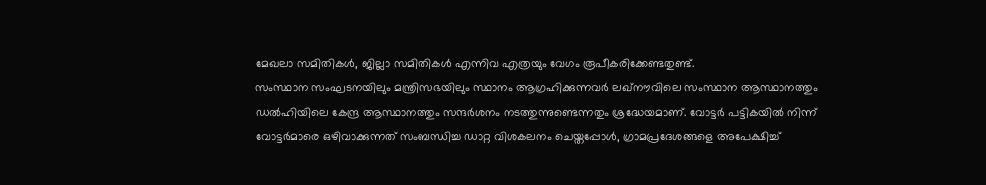മേഖലാ സമിതികൾ, ജില്ലാ സമിതികൾ എന്നിവ എത്രയും വേഗം രൂപീകരിക്കേണ്ടതുണ്ട്.
സംസ്ഥാന സംഘടനയിലും മന്ത്രിസഭയിലും സ്ഥാനം ആഗ്രഹിക്കുന്നവർ ലഖ്നൗവിലെ സംസ്ഥാന ആസ്ഥാനത്തും ഡൽഹിയിലെ കേന്ദ്ര ആസ്ഥാനത്തും സന്ദർശനം നടത്തുന്നുണ്ടെന്നതും ശ്രദ്ധേയമാണ്. വോട്ടർ പട്ടികയിൽ നിന്ന് വോട്ടർമാരെ ഒഴിവാക്കുന്നത് സംബന്ധിച്ച ഡാറ്റ വിശകലനം ചെയ്തപ്പോൾ, ഗ്രാമപ്രദേശങ്ങളെ അപേക്ഷിച്ച്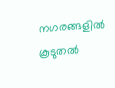നഗരങ്ങളിൽ കൂടുതൽ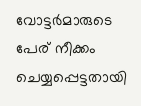വോട്ടർമാരുടെ പേര് നീക്കം ചെയ്യപ്പെട്ടതായി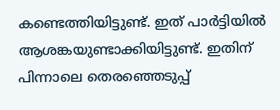കണ്ടെത്തിയിട്ടുണ്ട്. ഇത് പാർട്ടിയിൽ ആശങ്കയുണ്ടാക്കിയിട്ടുണ്ട്. ഇതിന് പിന്നാലെ തെരഞ്ഞെടുപ്പ്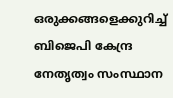ഒരുക്കങ്ങളെക്കുറിച്ച് ബിജെപി കേന്ദ്ര നേതൃത്വം സംസ്ഥാന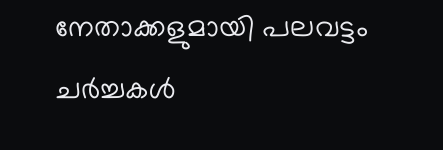നേതാക്കളുമായി പലവട്ടം ചർച്ചകൾ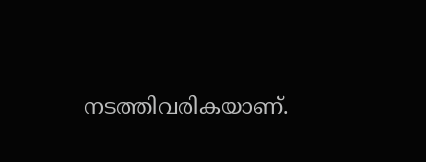നടത്തിവരികയാണ്.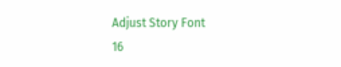Adjust Story Font
16